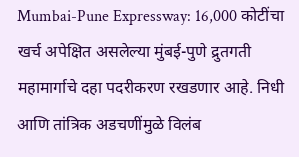Mumbai-Pune Expressway: 16,000 कोटींचा खर्च अपेक्षित असलेल्या मुंबई-पुणे द्रुतगती महामार्गाचे दहा पदरीकरण रखडणार आहे. निधी आणि तांत्रिक अडचणींमुळे विलंब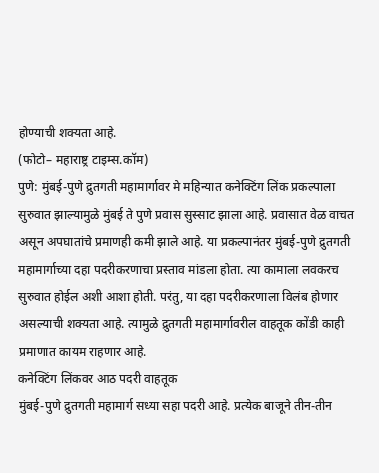होण्याची शक्यता आहे.
(फोटो– महाराष्ट्र टाइम्स.कॉम)
पुणे: मुंबई-पुणे द्रुतगती महामार्गावर मे महिन्यात कनेक्टिंग लिंक प्रकल्पाला सुरुवात झाल्यामुळे मुंबई ते पुणे प्रवास सुस्साट झाला आहे. प्रवासात वेळ वाचत असून अपघातांचे प्रमाणही कमी झाले आहे. या प्रकल्पानंतर मुंबई-पुणे द्रुतगती महामार्गाच्या दहा पदरीकरणाचा प्रस्ताव मांडला होता. त्या कामाला लवकरच सुरुवात होईल अशी आशा होती. परंतु, या दहा पदरीकरणाला विलंब होणार असल्याची शक्यता आहे. त्यामुळे द्रुतगती महामार्गावरील वाहतूक कोंडी काही प्रमाणात कायम राहणार आहे.
कनेक्टिंग लिंकवर आठ पदरी वाहतूक
मुंबई-पुणे द्रुतगती महामार्ग सध्या सहा पदरी आहे. प्रत्येक बाजूने तीन-तीन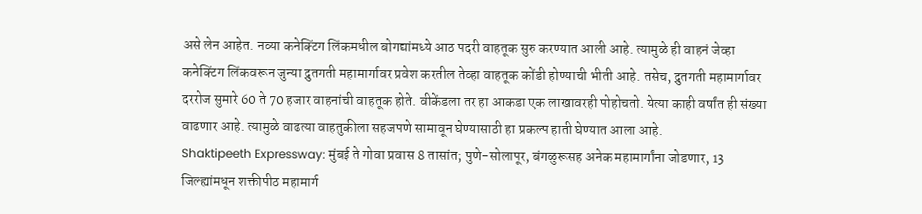असे लेन आहेत. नव्या कनेक्टिंग लिंकमधील बोगद्यांमध्ये आठ पदरी वाहतूक सुरु करण्यात आली आहे. त्यामुळे ही वाहनं जेव्हा कनेक्टिंग लिंकवरून जुन्या द्रुतगती महामार्गावर प्रवेश करतील तेव्हा वाहतूक कोंडी होण्याची भीती आहे. तसेच, द्रुतगती महामार्गावर दररोज सुमारे 60 ते 70 हजार वाहनांची वाहतूक होते. वीकेंडला तर हा आकडा एक लाखावरही पोहोचतो. येत्या काही वर्षांत ही संख्या वाढणार आहे. त्यामुळे वाढत्या वाहतुकीला सहजपणे सामावून घेण्यासाठी हा प्रकल्प हाती घेण्यात आला आहे.
Shaktipeeth Expressway: मुंबई ते गोवा प्रवास 8 तासांत; पुणे-सोलापूर, बंगळुरूसह अनेक महामार्गांना जोडणार, 13 जिल्ह्यांमधून शक्तीपीठ महामार्ग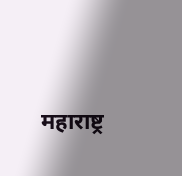महाराष्ट्र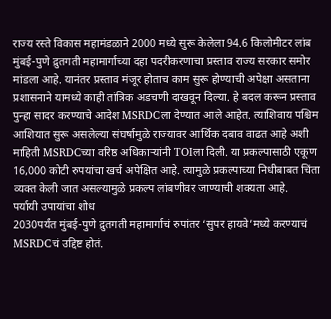राज्य रस्ते विकास महामंडळाने 2000 मध्ये सुरू केलेला 94.6 किलोमीटर लांब मुंबई-पुणे द्रुतगती महामार्गाच्या दहा पदरीकरणाचा प्रस्ताव राज्य सरकार समोर मांडला आहे. यानंतर प्रस्ताव मंजूर होताच काम सुरू होण्याची अपेक्षा असताना प्रशासनाने यामध्ये काही तांत्रिक अडचणी दाखवून दिल्या. हे बदल करून प्रस्ताव पुन्हा सादर करण्याचे आदेश MSRDCला देण्यात आले आहेत. त्याशिवाय पश्चिम आशियात सुरू असलेल्या संघर्षामुळे राज्यावर आर्थिक दबाव वाढत आहे अशी माहिती MSRDCच्या वरिष्ठ अधिकाऱ्यांनी TOIला दिली. या प्रकल्पासाठी एकूण 16,000 कोटी रुपयांचा खर्च अपेक्षित आहे. त्यामुळे प्रकल्पाच्या निधीबाबत चिंता व्यक्त केली जात असल्यामुळे प्रकल्प लांबणीवर जाण्याची शक्यता आहे.
पर्यायी उपायांचा शोध
2030पर्यंत मुंबई-पुणे द्रुतगती महामार्गाचं रुपांतर ‘सुपर हायवे’मध्ये करण्याचं MSRDCचं उद्दिष्ट होतं.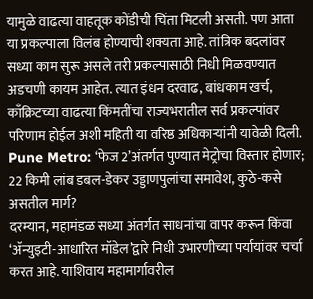यामुळे वाढत्या वाहतूक कोंडीची चिंता मिटली असती. पण आता या प्रकल्पाला विलंब होण्याची शक्यता आहे. तांत्रिक बदलांवर सध्या काम सुरू असले तरी प्रकल्पासाठी निधी मिळवण्यात अडचणी कायम आहेत. त्यात इंधन दरवाढ, बांधकाम खर्च, काँक्रिटच्या वाढत्या किंमतींचा राज्यभरातील सर्व प्रकल्पांवर परिणाम होईल अशी महिती या वरिष्ठ अधिकाऱ्यांनी यावेळी दिली.
Pune Metro: ‘फेज 2’अंतर्गत पुण्यात मेट्रोचा विस्तार होणार; 22 किमी लांब डबल-डेकर उड्डाणपुलांचा समावेश, कुठे-कसे असतील मार्ग?
दरम्यान, महामंडळ सध्या अंतर्गत साधनांचा वापर करून किंवा ‘ॲन्युइटी-आधारित मॉडेल’द्वारे निधी उभारणीच्या पर्यायांवर चर्चा करत आहे. याशिवाय महामार्गावरील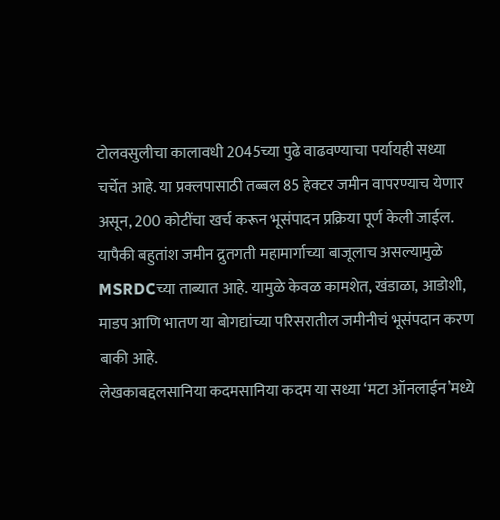टोलवसुलीचा कालावधी 2045च्या पुढे वाढवण्याचा पर्यायही सध्या चर्चेत आहे. या प्रक्लपासाठी तब्बल 85 हेक्टर जमीन वापरण्याच येणार असून, 200 कोटींचा खर्च करून भूसंपादन प्रक्रिया पूर्ण केली जाईल. यापैकी बहुतांश जमीन द्रुतगती महामार्गाच्या बाजूलाच असल्यामुळे MSRDCच्या ताब्यात आहे. यामुळे केवळ कामशेत, खंडाळा, आडोशी, माडप आणि भातण या बोगद्यांच्या परिसरातील जमीनीचं भूसंपदान करण बाकी आहे.
लेखकाबद्दलसानिया कदमसानिया कदम या सध्या ‘मटा ऑनलाईन’मध्ये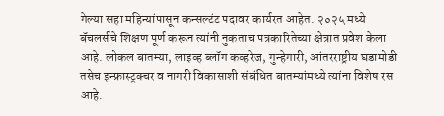गेल्या सहा महिन्यांपासून कन्सल्टंट पदावर कार्यरत आहेत. २०२५ मध्ये बॅचलर्सचे शिक्षण पूर्ण करून त्यांनी नुकताच पत्रकारितेच्या क्षेत्रात प्रवेश केला आहे. लोकल बातम्या, लाइव्ह ब्लॉग कव्हरेज, गुन्हेगारी, आंतरराष्ट्रीय घडामोडी तसेच इन्फ्रास्ट्रक्चर व नागरी विकासाशी संबंधित बातम्यांमध्ये त्यांना विशेष रस आहे.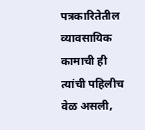पत्रकारितेतील व्यावसायिक कामाची ही त्यांची पहिलीच वेळ असली,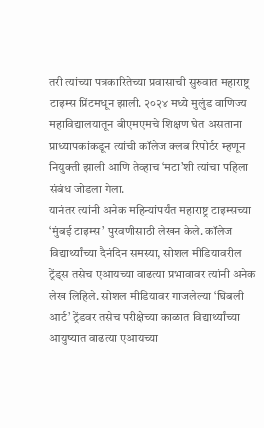तरी त्यांच्या पत्रकारितेच्या प्रवासाची सुरुवात महाराष्ट्र टाइम्स प्रिंटमधून झाली. २०२४ मध्ये मुलुंड वाणिज्य महाविद्यालयातून बीएमएमचे शिक्षण घेत असताना प्राध्यापकांकडून त्यांची कॉलेज क्लब रिपोर्टर म्हणून नियुक्ती झाली आणि तेव्हाच ‘मटा’शी त्यांचा पहिला संबंध जोडला गेला.
यानंतर त्यांनी अनेक महिन्यांपर्यंत महाराष्ट्र टाइम्सच्या ‘मुंबई टाइम्स’ पुरवणीसाठी लेखन केले. कॉलेज विद्यार्थ्यांच्या दैनंदिन समस्या, सोशल मीडियावरील ट्रेंड्स तसेच एआयच्या वाढत्या प्रभावावर त्यांनी अनेक लेख लिहिले. सोशल मीडियावर गाजलेल्या ‘घिबली आर्ट’ ट्रेंडवर तसेच परीक्षेच्या काळात विद्यार्थ्यांच्या आयुष्यात वाढत्या एआयच्या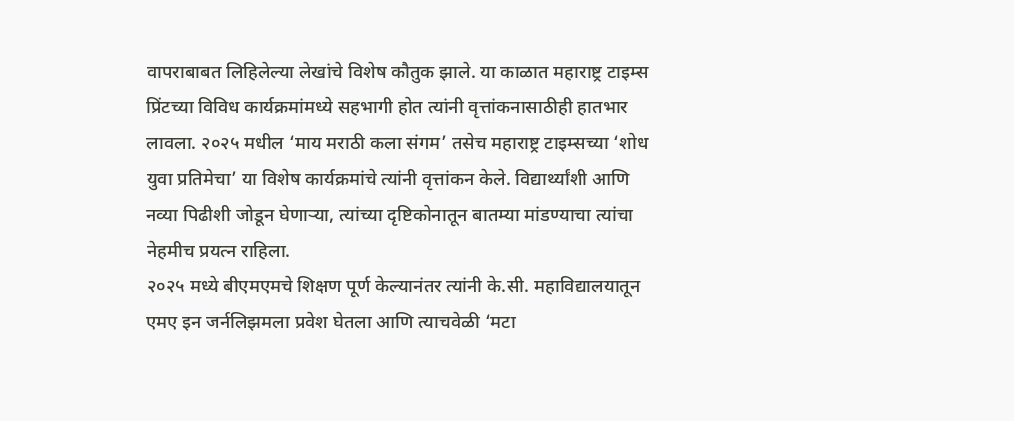वापराबाबत लिहिलेल्या लेखांचे विशेष कौतुक झाले. या काळात महाराष्ट्र टाइम्स प्रिंटच्या विविध कार्यक्रमांमध्ये सहभागी होत त्यांनी वृत्तांकनासाठीही हातभार लावला. २०२५ मधील ‘माय मराठी कला संगम’ तसेच महाराष्ट्र टाइम्सच्या ‘शोध युवा प्रतिमेचा’ या विशेष कार्यक्रमांचे त्यांनी वृत्तांकन केले. विद्यार्थ्यांशी आणि नव्या पिढीशी जोडून घेणाऱ्या, त्यांच्या दृष्टिकोनातून बातम्या मांडण्याचा त्यांचा नेहमीच प्रयत्न राहिला.
२०२५ मध्ये बीएमएमचे शिक्षण पूर्ण केल्यानंतर त्यांनी के.सी. महाविद्यालयातून एमए इन जर्नलिझमला प्रवेश घेतला आणि त्याचवेळी ‘मटा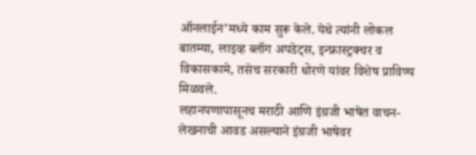ऑनलाईन’मध्ये काम सुरू केले. येथे त्यांनी लोकल बातम्या, लाइव्ह ब्लॉग अपडेट्स, इन्फ्रास्ट्रक्चर व विकासकामे, तसेच सरकारी धोरणे यांवर विशेष प्राविण्य मिळवले.
लहानपणापासूनच मराठी आणि इंग्रजी भाषेत वाचन-लेखनाची आवड असल्याने इंग्रजी भाषेवर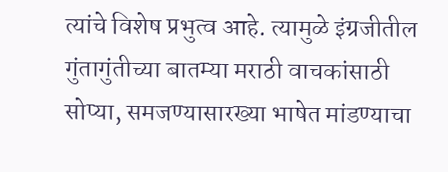त्यांचे विशेष प्रभुत्व आहे. त्यामुळे इंग्रजीतील गुंतागुंतीच्या बातम्या मराठी वाचकांसाठी सोप्या, समजण्यासारख्या भाषेत मांडण्याचा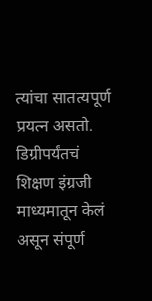त्यांचा सातत्यपूर्ण प्रयत्न असतो. डिग्रीपर्यंतचं शिक्षण इंग्रजी माध्यमातून केलं असून संपूर्ण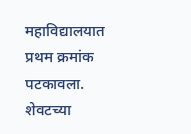महाविद्यालयात प्रथम क्रमांक पटकावला. शेवटच्या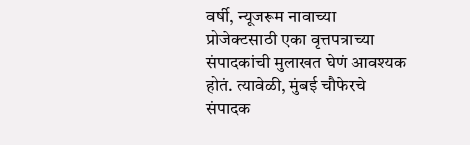वर्षी, न्यूजरूम नावाच्या प्रोजेक्टसाठी एका वृत्तपत्राच्या संपादकांची मुलाखत घेणं आवश्यक होतं. त्यावेळी, मुंबई चौफेरचे संपादक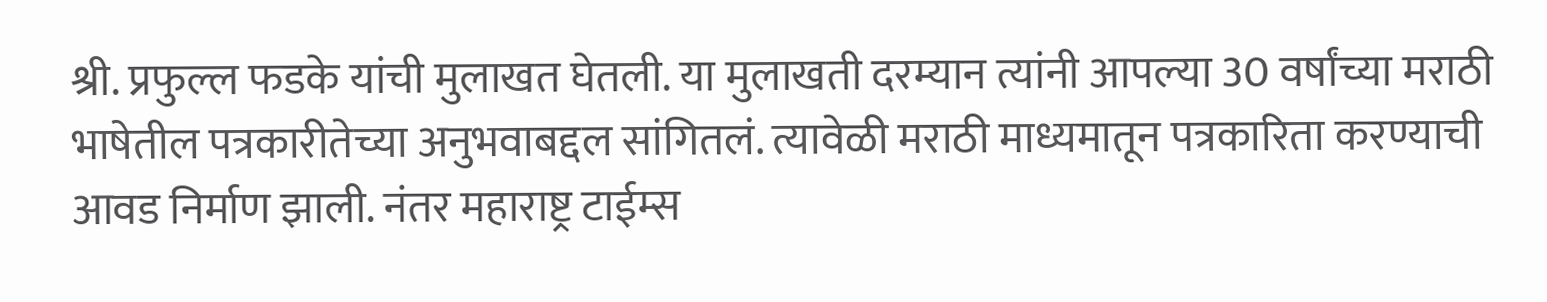श्री. प्रफुल्ल फडके यांची मुलाखत घेतली. या मुलाखती दरम्यान त्यांनी आपल्या 30 वर्षांच्या मराठी भाषेतील पत्रकारीतेच्या अनुभवाबद्दल सांगितलं. त्यावेळी मराठी माध्यमातून पत्रकारिता करण्याची आवड निर्माण झाली. नंतर महाराष्ट्र टाईम्स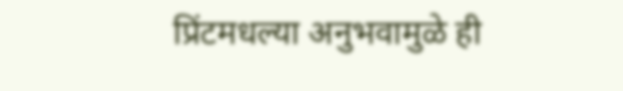प्रिंटमधल्या अनुभवामुळे ही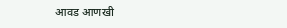आवड आणखी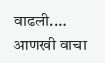वाढली.… आणखी वाचा